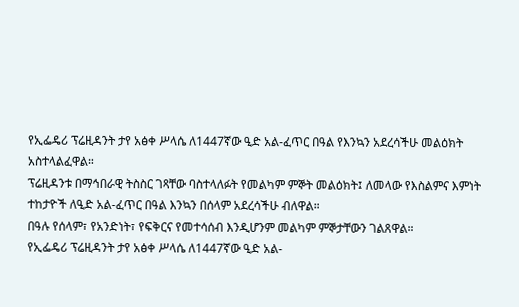የኢፌዴሪ ፕሬዚዳንት ታየ አፅቀ ሥላሴ ለ1447ኛው ዒድ አል-ፈጥር በዓል የእንኳን አደረሳችሁ መልዕክት አስተላልፈዋል።
ፕሬዚዳንቱ በማኅበራዊ ትስስር ገጻቸው ባስተላለፉት የመልካም ምኞት መልዕክት፤ ለመላው የእስልምና እምነት ተከታዮች ለዒድ አል-ፈጥር በዓል እንኳን በሰላም አደረሳችሁ ብለዋል።
በዓሉ የሰላም፣ የአንድነት፣ የፍቅርና የመተሳሰብ እንዲሆንም መልካም ምኞታቸውን ገልጸዋል።
የኢፌዴሪ ፕሬዚዳንት ታየ አፅቀ ሥላሴ ለ1447ኛው ዒድ አል-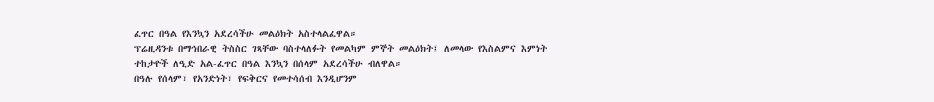ፈጥር በዓል የእንኳን አደረሳችሁ መልዕክት አስተላልፈዋል።
ፕሬዚዳንቱ በማኅበራዊ ትስስር ገጻቸው ባስተላለፉት የመልካም ምኞት መልዕክት፤ ለመላው የእስልምና እምነት ተከታዮች ለዒድ አል-ፈጥር በዓል እንኳን በሰላም አደረሳችሁ ብለዋል።
በዓሉ የሰላም፣ የአንድነት፣ የፍቅርና የመተሳሰብ እንዲሆንም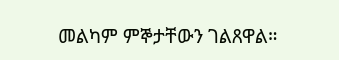መልካም ምኞታቸውን ገልጸዋል።